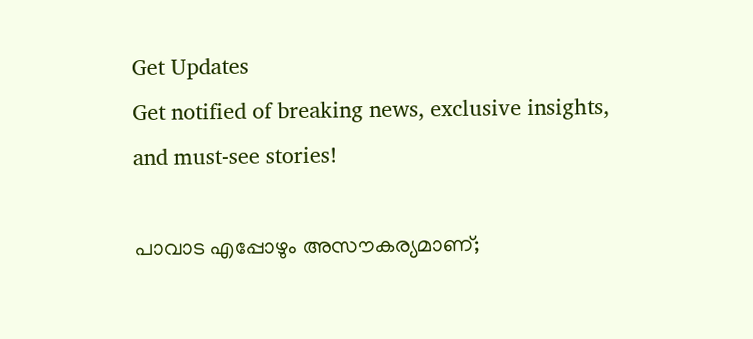Get Updates
Get notified of breaking news, exclusive insights, and must-see stories!

പാവാട എപ്പോഴും അസൗകര്യമാണ്;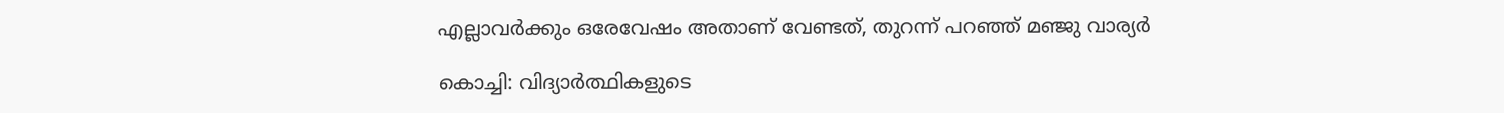എല്ലാവര്‍ക്കും ഒരേവേഷം അതാണ് വേണ്ടത്, തുറന്ന് പറഞ്ഞ് മഞ്ജു വാര്യര്‍

കൊച്ചി: വിദ്യാര്‍ത്ഥികളുടെ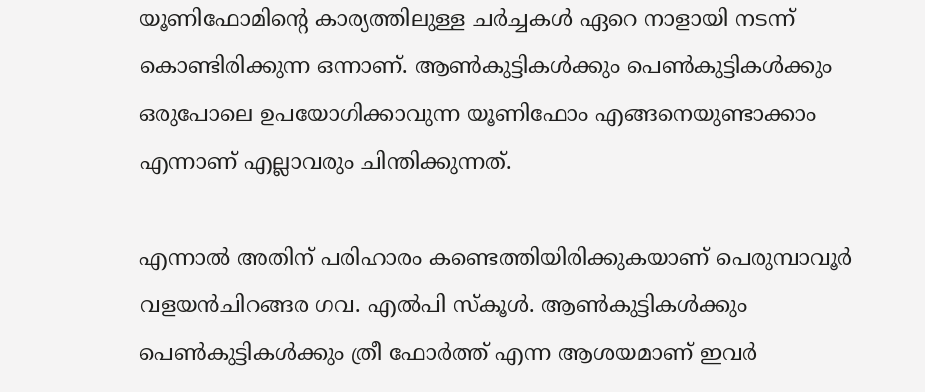യൂണിഫോമിന്റെ കാര്യത്തിലുള്ള ചര്‍ച്ചകള്‍ ഏറെ നാളായി നടന്ന് കൊണ്ടിരിക്കുന്ന ഒന്നാണ്. ആണ്‍കുട്ടികള്‍ക്കും പെണ്‍കുട്ടികള്‍ക്കും ഒരുപോലെ ഉപയോഗിക്കാവുന്ന യൂണിഫോം എങ്ങനെയുണ്ടാക്കാം എന്നാണ് എല്ലാവരും ചിന്തിക്കുന്നത്.

എന്നാല്‍ അതിന് പരിഹാരം കണ്ടെത്തിയിരിക്കുകയാണ് പെരുമ്പാവൂര്‍ വളയന്‍ചിറങ്ങര ഗവ. എല്‍പി സ്‌കൂള്‍. ആണ്‍കുട്ടികള്‍ക്കും പെണ്‍കുട്ടികള്‍ക്കും ത്രീ ഫോര്‍ത്ത് എന്ന ആശയമാണ് ഇവര്‍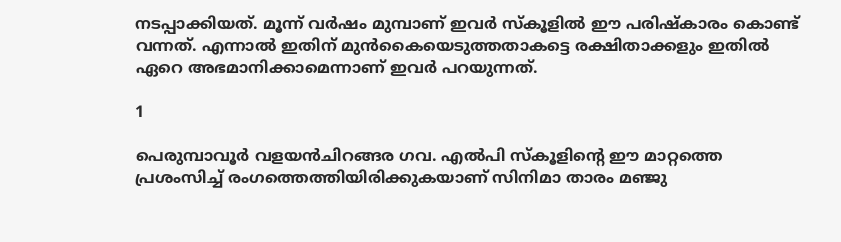നടപ്പാക്കിയത്. മൂന്ന് വര്‍ഷം മുമ്പാണ് ഇവര്‍ സ്‌കൂളില്‍ ഈ പരിഷ്‌കാരം കൊണ്ട് വന്നത്. എന്നാല്‍ ഇതിന് മുന്‍കൈയെടുത്തതാകട്ടെ രക്ഷിതാക്കളും ഇതില്‍ ഏറെ അഭമാനിക്കാമെന്നാണ് ഇവര്‍ പറയുന്നത്.

1

പെരുമ്പാവൂര്‍ വളയന്‍ചിറങ്ങര ഗവ. എല്‍പി സ്‌കൂളിന്റെ ഈ മാറ്റത്തെ പ്രശംസിച്ച് രംഗത്തെത്തിയിരിക്കുകയാണ് സിനിമാ താരം മഞ്ജു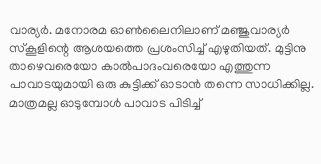വാര്യര്‍. മനോരമ ഓണ്‍ലൈനിലാണ് മഞ്ജുവാര്യര്‍ സ്‌കൂളിന്റെ ആശയത്തെ പ്രശംസിച്ച് എഴുതിയത്. മുട്ടിനു താഴെവരെയോ കാല്‍പാദംവരെയോ എത്തുന്ന പാവാടയുമായി ഒരു കുട്ടിക്ക് ഓടാന്‍ തന്നെ സാധിക്കില്ല. മാത്രമല്ല ഓടുമ്പോള്‍ പാവാട പിടിച്ച്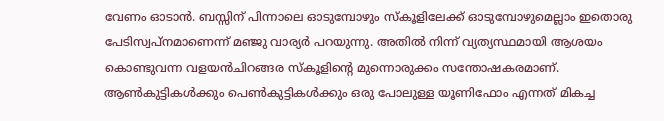വേണം ഓടാന്‍. ബസ്സിന് പിന്നാലെ ഓടുമ്പോഴും സ്‌കൂളിലേക്ക് ഓടുമ്പോഴുമെല്ലാം ഇതൊരു പേടിസ്വപ്‌നമാണെന്ന് മഞ്ജു വാര്യര്‍ പറയുന്നു. അതില്‍ നിന്ന് വ്യത്യസ്ഥമായി ആശയം കൊണ്ടുവന്ന വളയന്‍ചിറങ്ങര സ്‌കൂളിന്റെ മുന്നൊരുക്കം സന്തോഷകരമാണ്. ആണ്‍കുട്ടികള്‍ക്കും പെണ്‍കുട്ടികള്‍ക്കും ഒരു പോലുള്ള യൂണിഫോം എന്നത് മികച്ച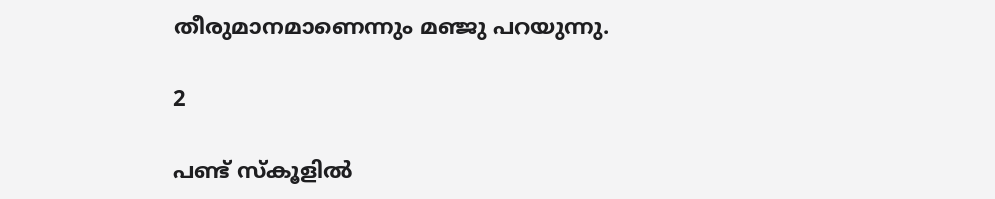തീരുമാനമാണെന്നും മഞ്ജു പറയുന്നു.

2

പണ്ട് സ്‌കൂളില്‍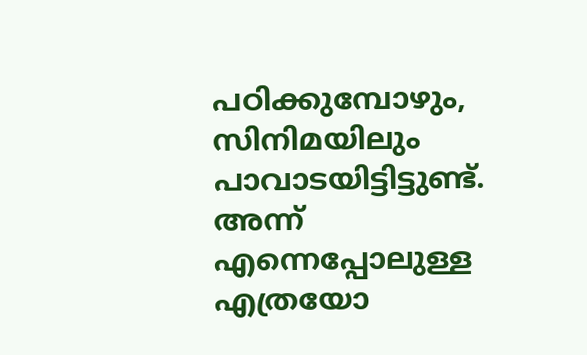പഠിക്കുമ്പോഴും, സിനിമയിലും പാവാടയിട്ടിട്ടുണ്ട്. അന്ന് എന്നെപ്പോലുള്ള എത്രയോ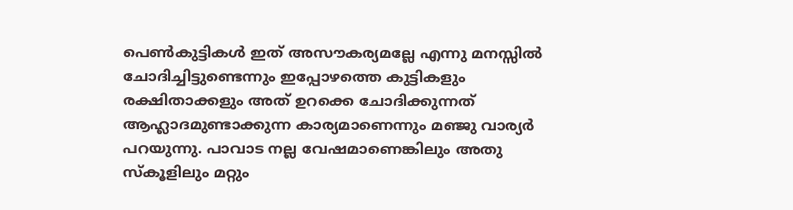പെണ്‍കുട്ടികള്‍ ഇത് അസൗകര്യമല്ലേ എന്നു മനസ്സില്‍ ചോദിച്ചിട്ടുണ്ടെന്നും ഇപ്പോഴത്തെ കുട്ടികളും രക്ഷിതാക്കളും അത് ഉറക്കെ ചോദിക്കുന്നത് ആഹ്ലാദമുണ്ടാക്കുന്ന കാര്യമാണെന്നും മഞ്ജു വാര്യര്‍ പറയുന്നു. പാവാട നല്ല വേഷമാണെങ്കിലും അതു സ്‌കൂളിലും മറ്റും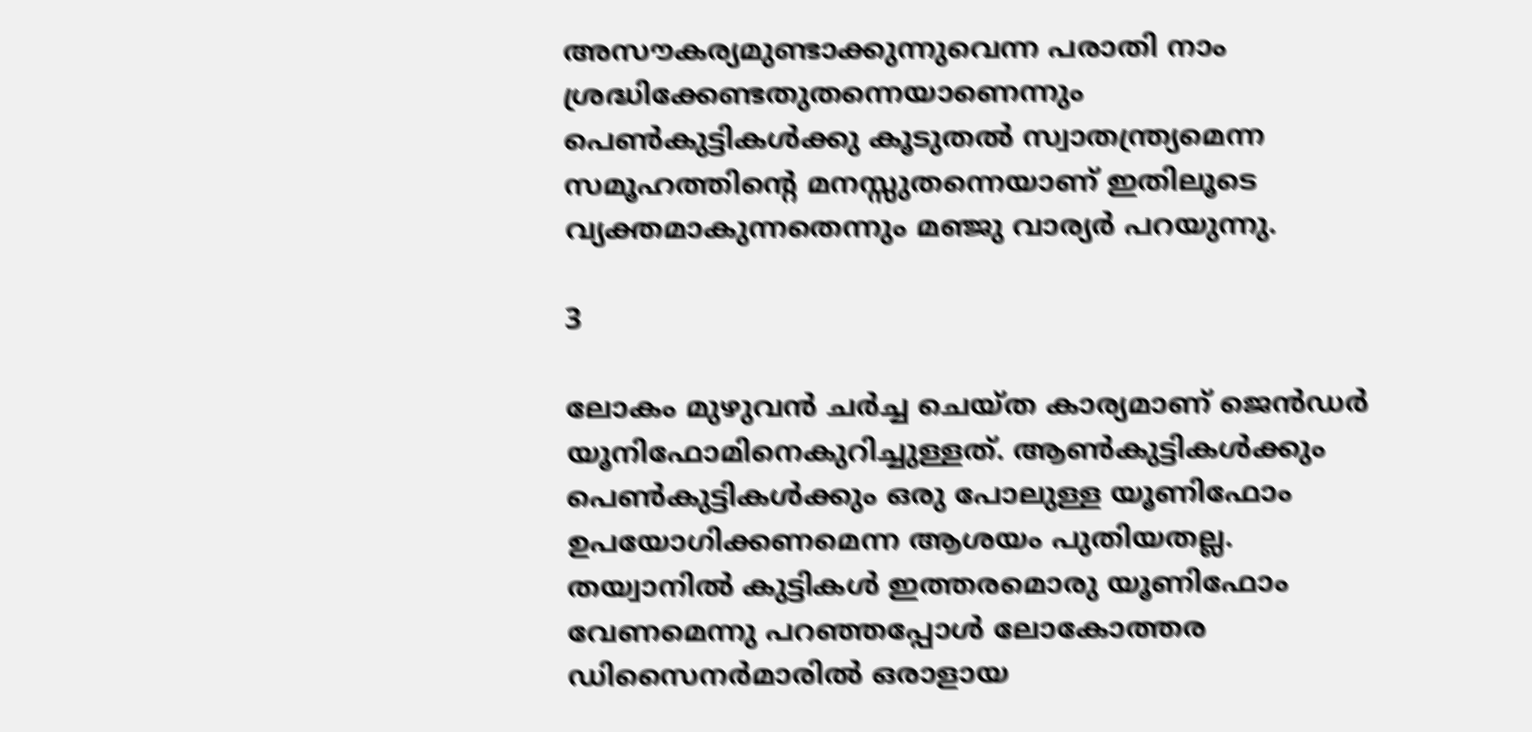അസൗകര്യമുണ്ടാക്കുന്നുവെന്ന പരാതി നാം ശ്രദ്ധിക്കേണ്ടതുതന്നെയാണെന്നും പെണ്‍കുട്ടികള്‍ക്കു കൂടുതല്‍ സ്വാതന്ത്ര്യമെന്ന സമൂഹത്തിന്റെ മനസ്സുതന്നെയാണ് ഇതിലൂടെ വ്യക്തമാകുന്നതെന്നും മഞ്ജു വാര്യര്‍ പറയുന്നു.

3

ലോകം മുഴുവന്‍ ചര്‍ച്ച ചെയ്ത കാര്യമാണ് ജെന്‍ഡര്‍ യൂനിഫോമിനെകുറിച്ചുള്ളത്. ആണ്‍കുട്ടികള്‍ക്കും പെണ്‍കുട്ടികള്‍ക്കും ഒരു പോലുള്ള യൂണിഫോം ഉപയോഗിക്കണമെന്ന ആശയം പുതിയതല്ല. തയ്വാനില്‍ കുട്ടികള്‍ ഇത്തരമൊരു യൂണിഫോം വേണമെന്നു പറഞ്ഞപ്പോള്‍ ലോകോത്തര ഡിസൈനര്‍മാരില്‍ ഒരാളായ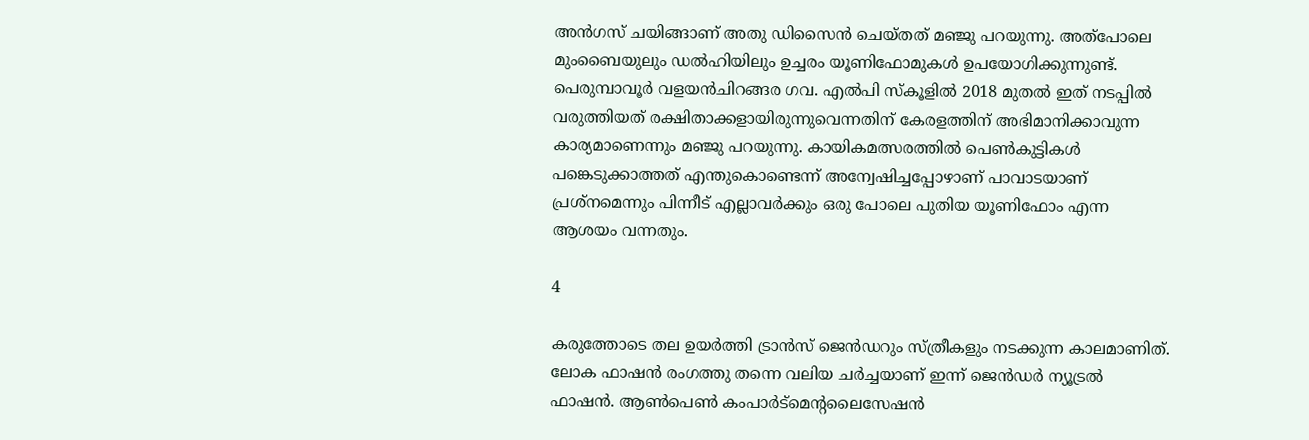അന്‍ഗസ് ചയിങ്ങാണ് അതു ഡിസൈന്‍ ചെയ്തത് മഞ്ജു പറയുന്നു. അത്‌പോലെ മുംബൈയുലും ഡല്‍ഹിയിലും ഉച്ചരം യൂണിഫോമുകള്‍ ഉപയോഗിക്കുന്നുണ്ട്. പെരുമ്പാവൂര്‍ വളയന്‍ചിറങ്ങര ഗവ. എല്‍പി സ്‌കൂളില്‍ 2018 മുതല്‍ ഇത് നടപ്പില്‍ വരുത്തിയത് രക്ഷിതാക്കളായിരുന്നുവെന്നതിന് കേരളത്തിന് അഭിമാനിക്കാവുന്ന കാര്യമാണെന്നും മഞ്ജു പറയുന്നു. കായികമത്സരത്തില്‍ പെണ്‍കുട്ടികള്‍ പങ്കെടുക്കാത്തത് എന്തുകൊണ്ടെന്ന് അന്വേഷിച്ചപ്പോഴാണ് പാവാടയാണ് പ്രശ്‌നമെന്നും പിന്നീട് എല്ലാവര്‍ക്കും ഒരു പോലെ പുതിയ യൂണിഫോം എന്ന ആശയം വന്നതും.

4

കരുത്തോടെ തല ഉയര്‍ത്തി ട്രാന്‍സ് ജെന്‍ഡറും സ്ത്രീകളും നടക്കുന്ന കാലമാണിത്. ലോക ഫാഷന്‍ രംഗത്തു തന്നെ വലിയ ചര്‍ച്ചയാണ് ഇന്ന് ജെന്‍ഡര്‍ ന്യൂട്രല്‍ ഫാഷന്‍. ആണ്‍പെണ്‍ കംപാര്‍ട്‌മെന്റലൈസേഷന്‍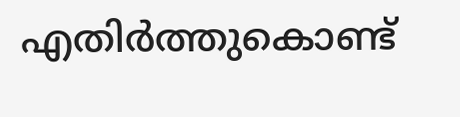എതിര്‍ത്തുകൊണ്ട്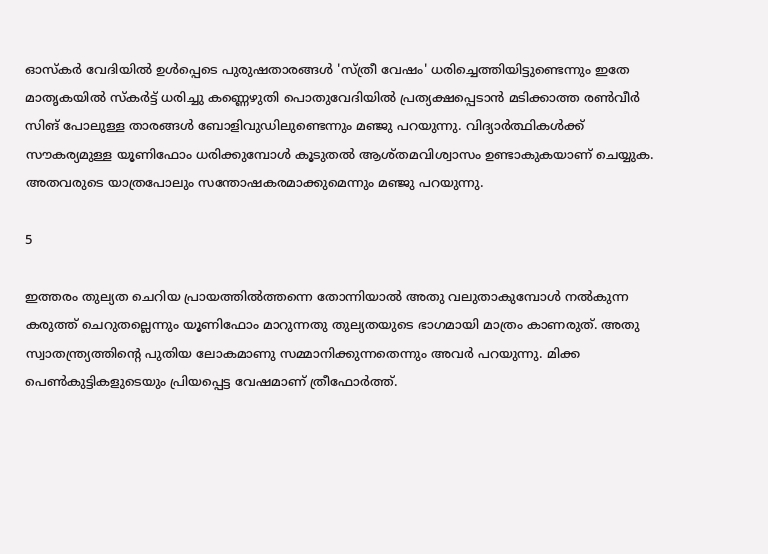ഓസ്‌കര്‍ വേദിയില്‍ ഉള്‍പ്പെടെ പുരുഷതാരങ്ങള്‍ 'സ്ത്രീ വേഷം' ധരിച്ചെത്തിയിട്ടുണ്ടെന്നും ഇതേ മാതൃകയില്‍ സ്‌കര്‍ട്ട് ധരിച്ചു കണ്ണെഴുതി പൊതുവേദിയില്‍ പ്രത്യക്ഷപ്പെടാന്‍ മടിക്കാത്ത രണ്‍വീര്‍ സിങ് പോലുള്ള താരങ്ങള്‍ ബോളിവുഡിലുണ്ടെന്നും മഞ്ജു പറയുന്നു. വിദ്യാര്‍ത്ഥികള്‍ക്ക് സൗകര്യമുള്ള യൂണിഫോം ധരിക്കുമ്പോള്‍ കൂടുതല്‍ ആശ്തമവിശ്വാസം ഉണ്ടാകുകയാണ് ചെയ്യുക. അതവരുടെ യാത്രപോലും സന്തോഷകരമാക്കുമെന്നും മഞ്ജു പറയുന്നു.

5

ഇത്തരം തുല്യത ചെറിയ പ്രായത്തില്‍ത്തന്നെ തോന്നിയാല്‍ അതു വലുതാകുമ്പോള്‍ നല്‍കുന്ന കരുത്ത് ചെറുതല്ലെന്നും യൂണിഫോം മാറുന്നതു തുല്യതയുടെ ഭാഗമായി മാത്രം കാണരുത്. അതു സ്വാതന്ത്ര്യത്തിന്റെ പുതിയ ലോകമാണു സമ്മാനിക്കുന്നതെന്നും അവര്‍ പറയുന്നു. മിക്ക പെണ്‍കുട്ടികളുടെയും പ്രിയപ്പെട്ട വേഷമാണ് ത്രീഫോര്‍ത്ത്.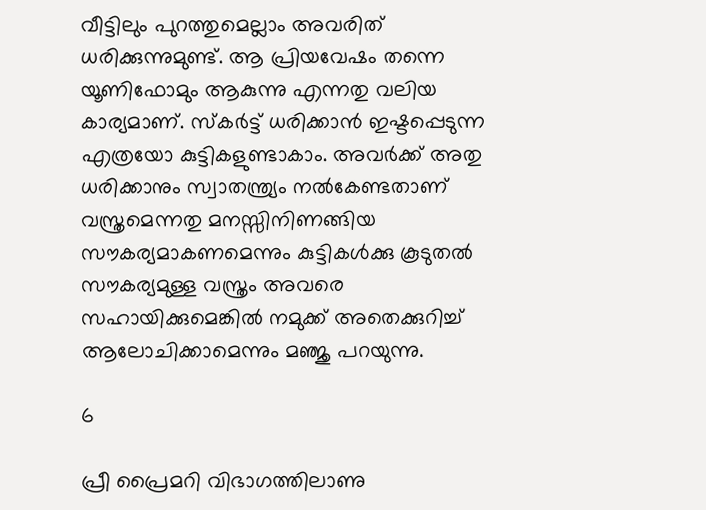വീട്ടിലും പുറത്തുമെല്ലാം അവരിത് ധരിക്കുന്നുമുണ്ട്. ആ പ്രിയവേഷം തന്നെ യൂണിഫോമും ആകുന്നു എന്നതു വലിയ കാര്യമാണ്. സ്‌കര്‍ട്ട് ധരിക്കാന്‍ ഇഷ്ടപ്പെടുന്ന എത്രയോ കുട്ടികളുണ്ടാകാം. അവര്‍ക്ക് അതു ധരിക്കാനും സ്വാതന്ത്ര്യം നല്‍കേണ്ടതാണ് വസ്ത്രമെന്നതു മനസ്സിനിണങ്ങിയ സൗകര്യമാകണമെന്നും കുട്ടികള്‍ക്കു കൂടുതല്‍ സൗകര്യമുള്ള വസ്ത്രം അവരെ സഹായിക്കുമെങ്കില്‍ നമുക്ക് അതെക്കുറിച്ച് ആലോചിക്കാമെന്നും മഞ്ജു പറയുന്നു.

6

പ്രീ പ്രൈമറി വിഭാഗത്തിലാണു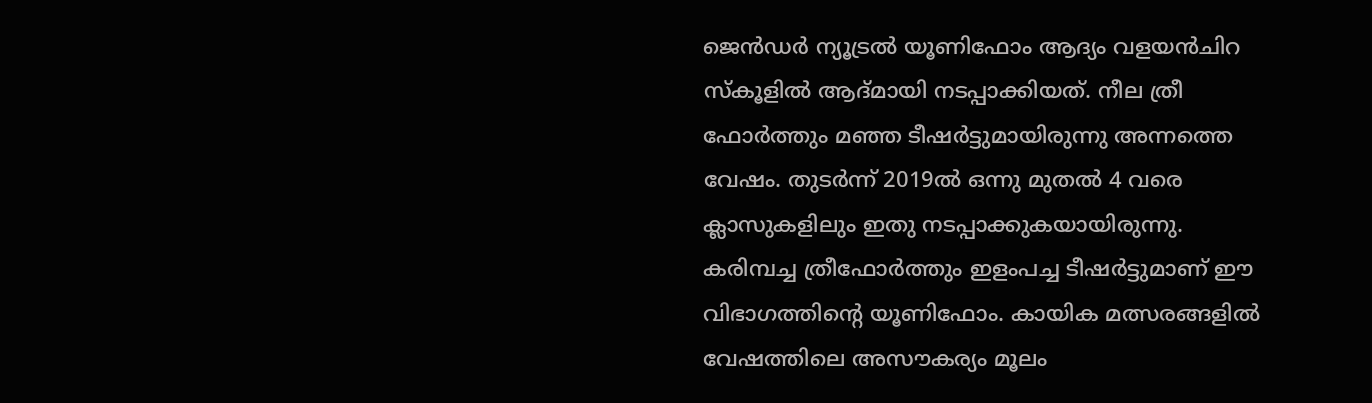ജെന്‍ഡര്‍ ന്യൂട്രല്‍ യൂണിഫോം ആദ്യം വളയന്‍ചിറ സ്‌കൂളില്‍ ആദ്മായി നടപ്പാക്കിയത്. നീല ത്രീ ഫോര്‍ത്തും മഞ്ഞ ടീഷര്‍ട്ടുമായിരുന്നു അന്നത്തെ വേഷം. തുടര്‍ന്ന് 2019ല്‍ ഒന്നു മുതല്‍ 4 വരെ ക്ലാസുകളിലും ഇതു നടപ്പാക്കുകയായിരുന്നു. കരിമ്പച്ച ത്രീഫോര്‍ത്തും ഇളംപച്ച ടീഷര്‍ട്ടുമാണ് ഈ വിഭാഗത്തിന്റെ യൂണിഫോം. കായിക മത്സരങ്ങളില്‍ വേഷത്തിലെ അസൗകര്യം മൂലം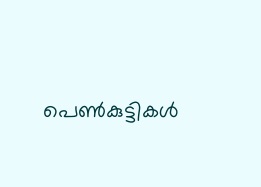പെണ്‍കുട്ടികള്‍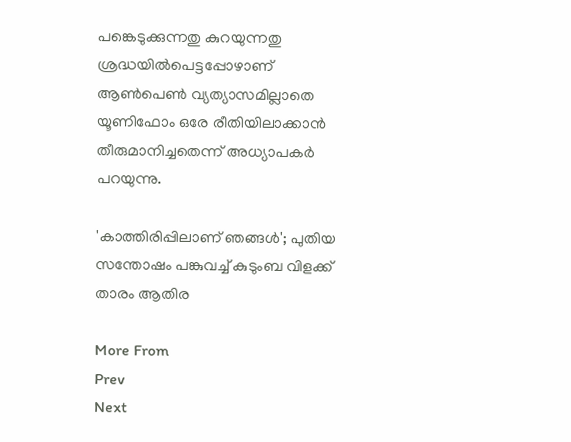പങ്കെടുക്കുന്നതു കുറയുന്നതു ശ്രദ്ധയില്‍പെട്ടപ്പോഴാണ് ആണ്‍പെണ്‍ വ്യത്യാസമില്ലാതെ യൂണിഫോം ഒരേ രീതിയിലാക്കാന്‍ തീരുമാനിച്ചതെന്ന് അധ്യാപകര്‍ പറയുന്നു.

'കാത്തിരിപ്പിലാണ് ഞങ്ങള്‍'; പുതിയ സന്തോഷം പങ്കുവച്ച് കുടുംബ വിളക്ക് താരം ആതിര

More From
Prev
Next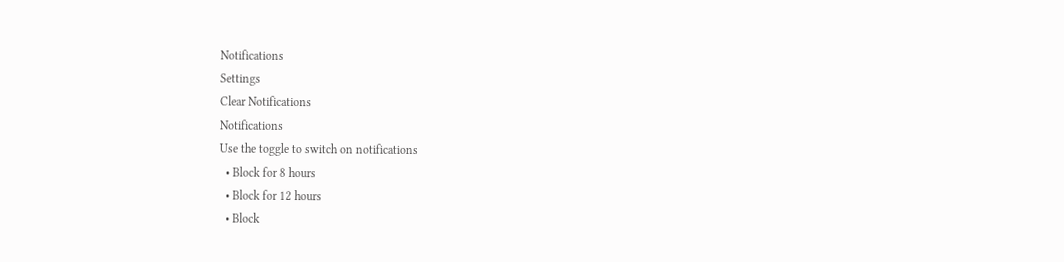Notifications
Settings
Clear Notifications
Notifications
Use the toggle to switch on notifications
  • Block for 8 hours
  • Block for 12 hours
  • Block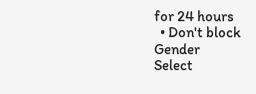for 24 hours
  • Don't block
Gender
Select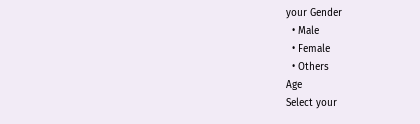your Gender
  • Male
  • Female
  • Others
Age
Select your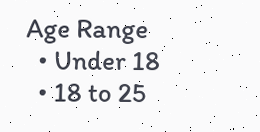Age Range
  • Under 18
  • 18 to 25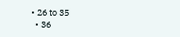• 26 to 35
  • 36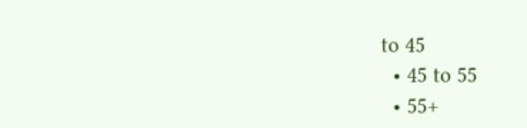to 45
  • 45 to 55
  • 55+